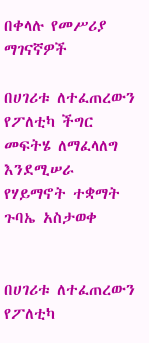በቀላሉ የመሥሪያ ማገናኛዎች

በሀገሪቱ ለተፈጠረውን የፖለቲካ ችግር መፍትሄ ለማፈላለግ እንደሚሠራ የሃይማኖት ተቋማት ጉባኤ አስታወቀ


በሀገሪቱ ለተፈጠረውን የፖለቲካ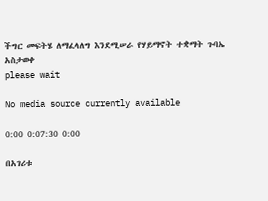ችግር መፍትሄ ለማፈላለግ እንደሚሠራ የሃይማኖት ተቋማት ጉባኤ አስታወቀ
please wait

No media source currently available

0:00 0:07:30 0:00

በአገሪቱ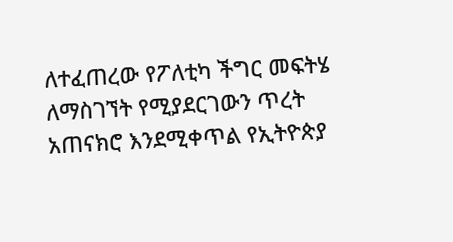ለተፈጠረው የፖለቲካ ችግር መፍትሄ ለማስገኘት የሚያደርገውን ጥረት አጠናክሮ እንደሚቀጥል የኢትዮጵያ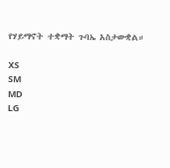የሃይማኖት ተቋማት ጉባኤ አስታውቋል።

XS
SM
MD
LG